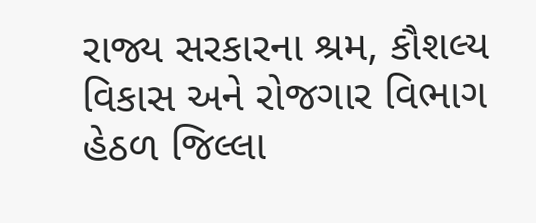રાજ્ય સરકારના શ્રમ, કૌશલ્ય વિકાસ અને રોજગાર વિભાગ હેઠળ જિલ્લા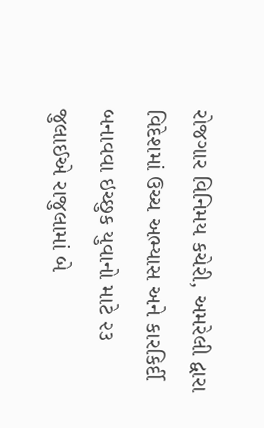રોજગાર વિનિમય કચેરી, અમરેલી દ્વારા વિદેશમાં ઉચ્ચ અભ્યાસ અને કારકિર્દી બનાવવા ઇચ્છુક યુવાનો માટે ૨૩ જુલાઈએ રાજુલામાં બે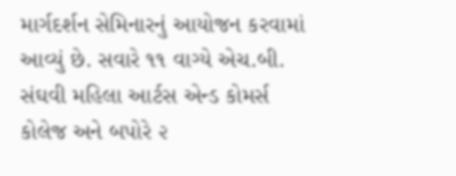માર્ગદર્શન સેમિનારનું આયોજન કરવામાં આવ્યું છે. સવારે ૧૧ વાગ્યે એચ.બી. સંઘવી મહિલા આર્ટસ એન્ડ કોમર્સ કોલેજ અને બપોરે ૨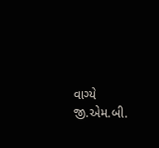વાગ્યે જી.એમ.બી.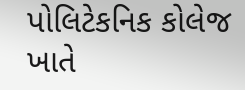પોલિટેકનિક કોલેજ ખાતે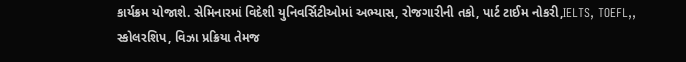કાર્યક્રમ યોજાશે. સેમિનારમાં વિદેશી યુનિવર્સિટીઓમાં અભ્યાસ, રોજગારીની તકો, પાર્ટ ટાઈમ નોકરી,IELTS, TOEFL,, સ્કોલરશિપ, વિઝા પ્રક્રિયા તેમજ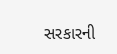સરકારની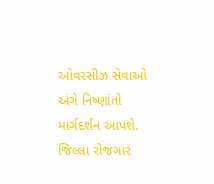ઓવરસીઝ સેવાઓ અંગે નિષ્ણાંતો માર્ગદર્શન આપશે. જિલ્લા રોજગાર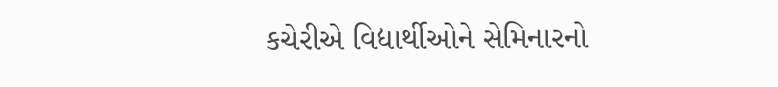કચેરીએ વિદ્યાર્થીઓને સેમિનારનો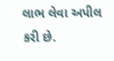લાભ લેવા અપીલ કરી છે.